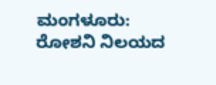ಮಂಗಳೂರು: ರೋಶನಿ ನಿಲಯದ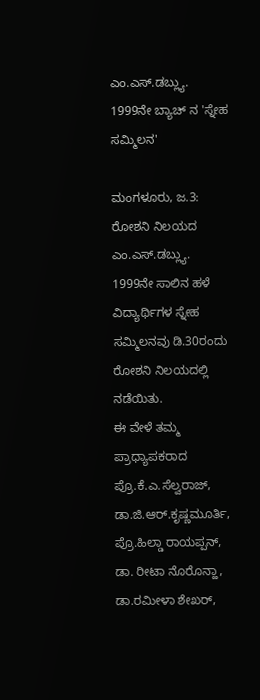ಎಂ.ಎಸ್.ಡಬ್ಲ್ಯು. 1999ನೇ ಬ್ಯಾಚ್ ನ 'ಸ್ನೇಹ ಸಮ್ಮಿಲನ'

ಮಂಗಳೂರು, ಜ.3: ರೋಶನಿ ನಿಲಯದ ಎಂ.ಎಸ್.ಡಬ್ಲ್ಯು. 1999ನೇ ಸಾಲಿನ ಹಳೆ ವಿದ್ಯಾರ್ಥಿಗಳ ಸ್ನೇಹ ಸಮ್ಮಿಲನವು ಡಿ.30ರಂದು ರೋಶನಿ ನಿಲಯದಲ್ಲಿ ನಡೆಯಿತು.
ಈ ವೇಳೆ ತಮ್ಮ ಪ್ರಾಧ್ಯಾಪಕರಾದ ಪ್ರೊ.ಕೆ.ಎ.ಸೆಲ್ವರಾಜ್, ಡಾ.ಜಿ.ಆರ್.ಕೃಷ್ಣಮೂರ್ತಿ, ಪ್ರೊ.ಹಿಲ್ಡಾ ರಾಯಪ್ಪನ್, ಡಾ. ರೀಟಾ ನೊರೊನ್ಹಾ, ಡಾ.ರಮೀಳಾ ಶೇಖರ್,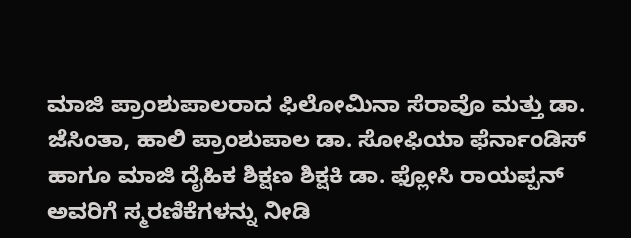ಮಾಜಿ ಪ್ರಾಂಶುಪಾಲರಾದ ಫಿಲೋಮಿನಾ ಸೆರಾವೊ ಮತ್ತು ಡಾ. ಜೆಸಿಂತಾ, ಹಾಲಿ ಪ್ರಾಂಶುಪಾಲ ಡಾ. ಸೋಫಿಯಾ ಫೆರ್ನಾಂಡಿಸ್ ಹಾಗೂ ಮಾಜಿ ದೈಹಿಕ ಶಿಕ್ಷಣ ಶಿಕ್ಷಕಿ ಡಾ. ಫ್ಲೋಸಿ ರಾಯಪ್ಪನ್ ಅವರಿಗೆ ಸ್ಮರಣಿಕೆಗಳನ್ನು ನೀಡಿ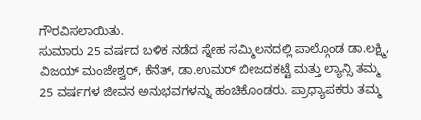ಗೌರವಿಸಲಾಯಿತು.
ಸುಮಾರು 25 ವರ್ಷದ ಬಳಿಕ ನಡೆದ ಸ್ನೇಹ ಸಮ್ಮಿಲನದಲ್ಲಿ ಪಾಲ್ಗೊಂಡ ಡಾ.ಲಕ್ಷ್ಮಿ, ವಿಜಯ್ ಮಂಜೇಶ್ವರ್, ಕೆನೆತ್, ಡಾ.ಉಮರ್ ಬೀಜದಕಟ್ಟೆ ಮತ್ತು ಲ್ಯಾನ್ಸಿ ತಮ್ಮ 25 ವರ್ಷಗಳ ಜೀವನ ಅನುಭವಗಳನ್ನು ಹಂಚಿಕೊಂಡರು. ಪ್ರಾಧ್ಯಾಪಕರು ತಮ್ಮ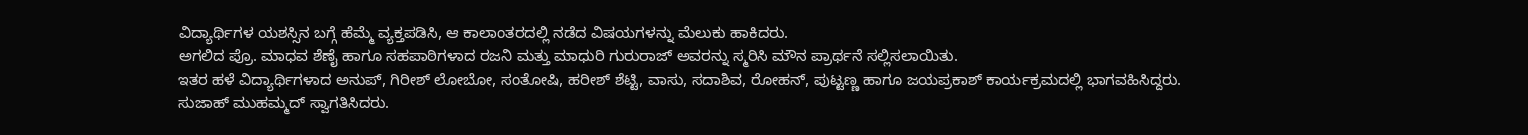ವಿದ್ಯಾರ್ಥಿಗಳ ಯಶಸ್ಸಿನ ಬಗ್ಗೆ ಹೆಮ್ಮೆ ವ್ಯಕ್ತಪಡಿಸಿ, ಆ ಕಾಲಾಂತರದಲ್ಲಿ ನಡೆದ ವಿಷಯಗಳನ್ನು ಮೆಲುಕು ಹಾಕಿದರು.
ಅಗಲಿದ ಪ್ರೊ. ಮಾಧವ ಶೆಣೈ ಹಾಗೂ ಸಹಪಾಠಿಗಳಾದ ರಜನಿ ಮತ್ತು ಮಾಧುರಿ ಗುರುರಾಜ್ ಅವರನ್ನು ಸ್ಮರಿಸಿ ಮೌನ ಪ್ರಾರ್ಥನೆ ಸಲ್ಲಿಸಲಾಯಿತು.
ಇತರ ಹಳೆ ವಿದ್ಯಾರ್ಥಿಗಳಾದ ಅನುಪ್, ಗಿರೀಶ್ ಲೋಬೋ, ಸಂತೋಷಿ, ಹರೀಶ್ ಶೆಟ್ಟಿ, ವಾಸು, ಸದಾಶಿವ, ರೋಹನ್, ಪುಟ್ಟಣ್ಣ ಹಾಗೂ ಜಯಪ್ರಕಾಶ್ ಕಾರ್ಯಕ್ರಮದಲ್ಲಿ ಭಾಗವಹಿಸಿದ್ದರು.
ಸುಜಾಹ್ ಮುಹಮ್ಮದ್ ಸ್ವಾಗತಿಸಿದರು.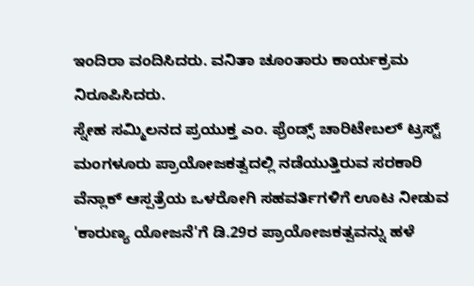ಇಂದಿರಾ ವಂದಿಸಿದರು. ವನಿತಾ ಚೂಂತಾರು ಕಾರ್ಯಕ್ರಮ ನಿರೂಪಿಸಿದರು.
ಸ್ನೇಹ ಸಮ್ಮಿಲನದ ಪ್ರಯುಕ್ತ ಎಂ. ಫ್ರೆಂಡ್ಸ್ ಚಾರಿಟೇಬಲ್ ಟ್ರಸ್ಟ್ ಮಂಗಳೂರು ಪ್ರಾಯೋಜಕತ್ವದಲ್ಲಿ ನಡೆಯುತ್ತಿರುವ ಸರಕಾರಿ ವೆನ್ಲಾಕ್ ಆಸ್ಪತ್ರೆಯ ಒಳರೋಗಿ ಸಹವರ್ತಿಗಳಿಗೆ ಊಟ ನೀಡುವ 'ಕಾರುಣ್ಯ ಯೋಜನೆ'ಗೆ ಡಿ.29ರ ಪ್ರಾಯೋಜಕತ್ವವನ್ನು ಹಳೆ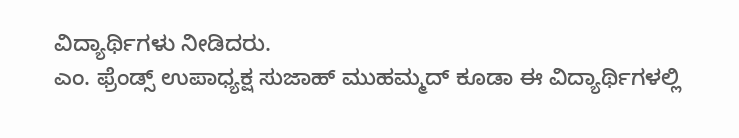ವಿದ್ಯಾರ್ಥಿಗಳು ನೀಡಿದರು.
ಎಂ. ಫ್ರೆಂಡ್ಸ್ ಉಪಾಧ್ಯಕ್ಷ ಸುಜಾಹ್ ಮುಹಮ್ಮದ್ ಕೂಡಾ ಈ ವಿದ್ಯಾರ್ಥಿಗಳಲ್ಲಿ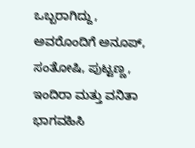ಒಬ್ಬರಾಗಿದ್ದು, ಅವರೊಂದಿಗೆ ಅನೂಪ್, ಸಂತೋಷಿ, ಪುಟ್ಟಣ್ಣ, ಇಂದಿರಾ ಮತ್ತು ವನಿತಾ ಭಾಗವಹಿಸಿ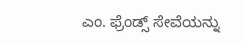ಎಂ. ಫ್ರೆಂಡ್ಸ್ ಸೇವೆಯನ್ನು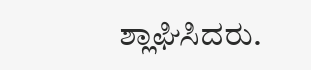ಶ್ಲಾಘಿಸಿದರು.